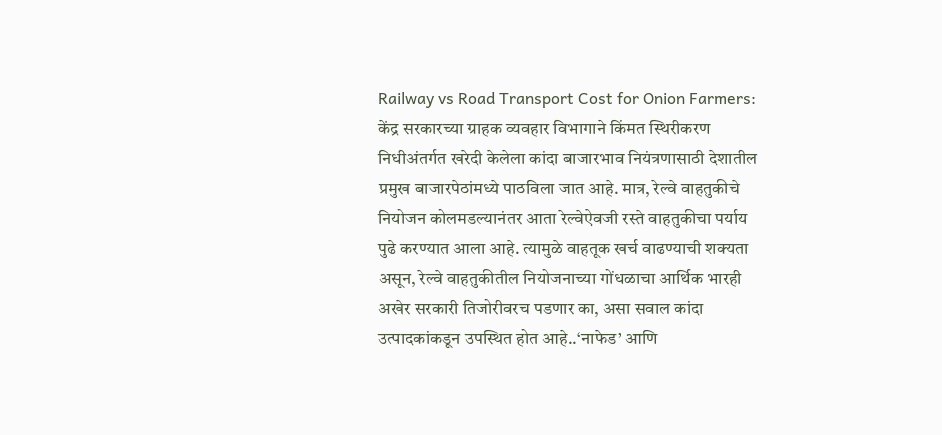Railway vs Road Transport Cost for Onion Farmers: केंद्र सरकारच्या ग्राहक व्यवहार विभागाने किंमत स्थिरीकरण निधीअंतर्गत खरेदी केलेला कांदा बाजारभाव नियंत्रणासाठी देशातील प्रमुख बाजारपेठांमध्ये पाठविला जात आहे. मात्र, रेल्वे वाहतुकीचे नियोजन कोलमडल्यानंतर आता रेल्वेऐवजी रस्ते वाहतुकीचा पर्याय पुढे करण्यात आला आहे. त्यामुळे वाहतूक खर्च वाढण्याची शक्यता असून, रेल्वे वाहतुकीतील नियोजनाच्या गोंधळाचा आर्थिक भारही अखेर सरकारी तिजोरीवरच पडणार का, असा सवाल कांदा उत्पादकांकडून उपस्थित होत आहे..‘नाफेड’ आणि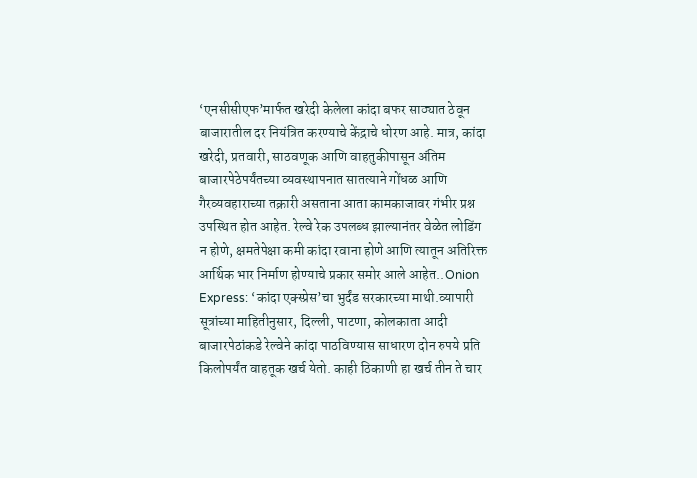‘एनसीसीएफ’मार्फत खरेदी केलेला कांदा बफर साठ्यात ठेवून बाजारातील दर नियंत्रित करण्याचे केंद्राचे धोरण आहे. मात्र, कांदा खरेदी, प्रतवारी, साठवणूक आणि वाहतुकीपासून अंतिम बाजारपेठेपर्यंतच्या व्यवस्थापनात सातत्याने गोंधळ आणि गैरव्यवहाराच्या तक्रारी असताना आता कामकाजावर गंभीर प्रश्न उपस्थित होत आहेत. रेल्वे रेक उपलब्ध झाल्यानंतर वेळेत लोडिंग न होणे, क्षमतेपेक्षा कमी कांदा रवाना होणे आणि त्यातून अतिरिक्त आर्थिक भार निर्माण होण्याचे प्रकार समोर आले आहेत..Onion Express: ‘कांदा एक्स्प्रेस’चा भुर्दंड सरकारच्या माथी.व्यापारी सूत्रांच्या माहितीनुसार, दिल्ली, पाटणा, कोलकाता आदी बाजारपेठांकडे रेल्वेने कांदा पाठविण्यास साधारण दोन रुपये प्रति किलोपर्यंत वाहतूक खर्च येतो. काही ठिकाणी हा खर्च तीन ते चार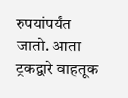रुपयांपर्यंत जातो. आता ट्रकद्वारे वाहतूक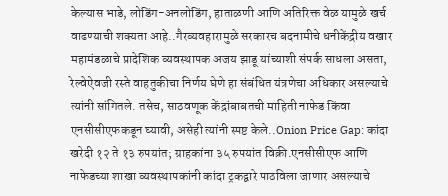केल्यास भाडे, लोडिंग-अनलोडिंग, हाताळणी आणि अतिरिक्त वेळ यामुळे खर्च वाढण्याची शक्यता आहे..गैरव्यवहारामुळे सरकारच बदनामीचे धनीकेंद्रीय वखार महामंडळाचे प्रादेशिक व्यवस्थापक अजय झाडू यांच्याशी संपर्क साधला असता, रेल्वेऐवजी रस्ते वाहतुकीचा निर्णय घेणे हा संबंधित यंत्रणेचा अधिकार असल्याचे त्यांनी सांगितले. तसेच, साठवणूक केंद्रांबाबतची माहिती नाफेड किंवा एनसीसीएफकडून घ्यावी, असेही त्यांनी स्पष्ट केले..Onion Price Gap: कांदा खरेदी १२ ते १३ रुपयांत; ग्राहकांना ३५ रुपयांत विक्री.एनसीसीएफ आणि नाफेडच्या शाखा व्यवस्थापकांनी कांदा ट्रकद्वारे पाठविला जाणार असल्याचे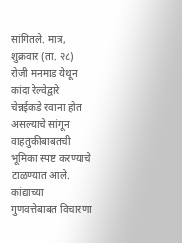सांगितले. मात्र, शुक्रवार (ता. २८) रोजी मनमाड येथून कांदा रेल्वेद्वारे चेन्नईकडे रवाना होत असल्याचे सांगून वाहतुकीबाबतची भूमिका स्पष्ट करण्याचे टाळण्यात आले. कांद्याच्या गुणवत्तेबाबत विचारणा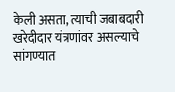केली असता, त्याची जबाबदारी खरेदीदार यंत्रणांवर असल्याचे सांगण्यात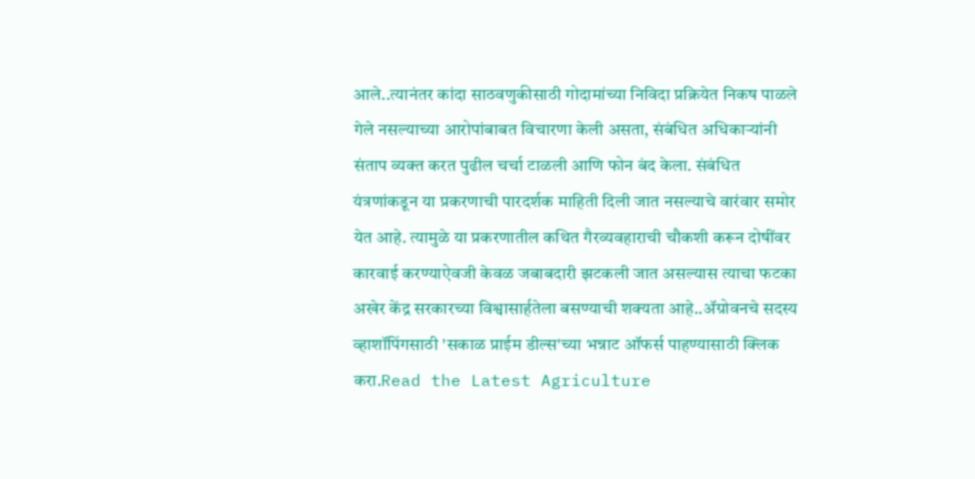आले..त्यानंतर कांदा साठवणुकीसाठी गोदामांच्या निविदा प्रक्रियेत निकष पाळले गेले नसल्याच्या आरोपांबाबत विचारणा केली असता, संबंधित अधिकाऱ्यांनी संताप व्यक्त करत पुढील चर्चा टाळली आणि फोन बंद केला. संबंधित यंत्रणांकडून या प्रकरणाची पारदर्शक माहिती दिली जात नसल्याचे वारंवार समोर येत आहे. त्यामुळे या प्रकरणातील कथित गैरव्यवहाराची चौकशी करून दोषींवर कारवाई करण्याऐवजी केवळ जबाबदारी झटकली जात असल्यास त्याचा फटका अखेर केंद्र सरकारच्या विश्वासार्हतेला बसण्याची शक्यता आहे..ॲग्रोवनचे सदस्य व्हाशॉपिंगसाठी 'सकाळ प्राईम डील्स'च्या भन्नाट ऑफर्स पाहण्यासाठी क्लिक करा.Read the Latest Agriculture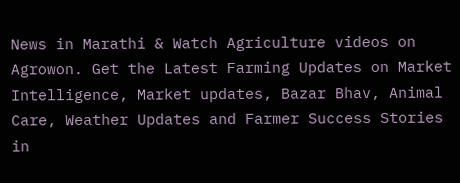News in Marathi & Watch Agriculture videos on Agrowon. Get the Latest Farming Updates on Market Intelligence, Market updates, Bazar Bhav, Animal Care, Weather Updates and Farmer Success Stories in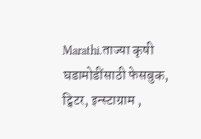Marathi.ताज्या कृषी घडामोडींसाठी फेसबुक, ट्विटर, इन्स्टाग्राम ,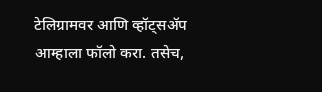टेलिग्रामवर आणि व्हॉट्सॲप आम्हाला फॉलो करा. तसेच,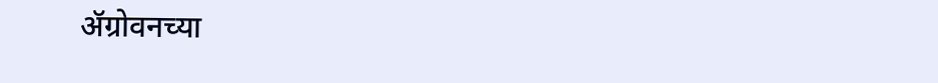ॲग्रोवनच्या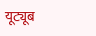यूट्यूब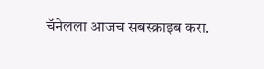चॅनेलला आजच सबस्क्राइब करा.